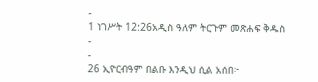-
1 ነገሥት 12:26አዲስ ዓለም ትርጉም መጽሐፍ ቅዱስ
-
-
26 ኢዮርብዓም በልቡ እንዲህ ሲል አሰበ፦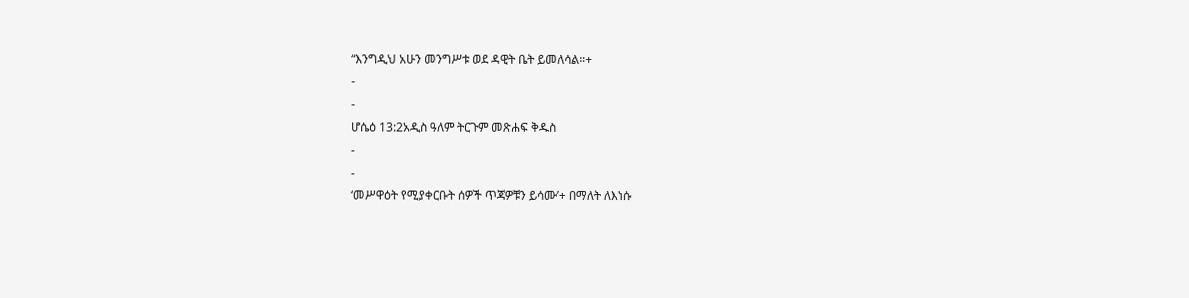“እንግዲህ አሁን መንግሥቱ ወደ ዳዊት ቤት ይመለሳል።+
-
-
ሆሴዕ 13:2አዲስ ዓለም ትርጉም መጽሐፍ ቅዱስ
-
-
‘መሥዋዕት የሚያቀርቡት ሰዎች ጥጃዎቹን ይሳሙ’+ በማለት ለእነሱ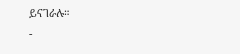ይናገራሉ።
-